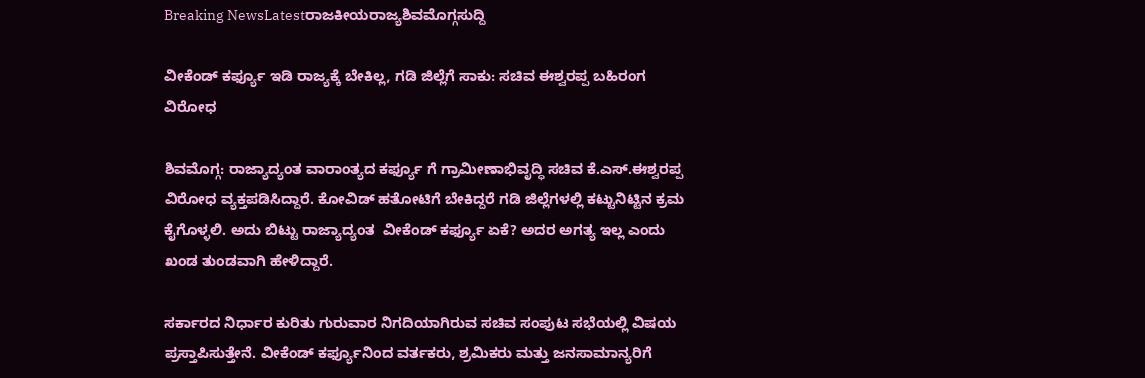Breaking NewsLatestರಾಜಕೀಯರಾಜ್ಯಶಿವಮೊಗ್ಗಸುದ್ದಿ

ವೀಕೆಂಡ್ ಕರ್ಫ್ಯೂ ಇಡಿ ರಾಜ್ಯಕ್ಕೆ ಬೇಕಿಲ್ಲ, ಗಡಿ ಜಿಲ್ಲೆಗೆ ಸಾಕು: ಸಚಿವ ಈಶ್ವರಪ್ಪ ಬಹಿರಂಗ ವಿರೋಧ

ಶಿವಮೊಗ್ಗ: ರಾಜ್ಯಾದ್ಯಂತ ವಾರಾಂತ್ಯದ ಕರ್ಫ್ಯೂ ಗೆ ಗ್ರಾಮೀಣಾಭಿವೃದ್ಧಿ ಸಚಿವ ಕೆ.ಎಸ್.ಈಶ್ವರಪ್ಪ ವಿರೋಧ ವ್ಯಕ್ತಪಡಿಸಿದ್ದಾರೆ. ಕೋವಿಡ್ ಹತೋಟಿಗೆ ಬೇಕಿದ್ದರೆ ಗಡಿ ಜಿಲ್ಲೆಗಳಲ್ಲಿ ಕಟ್ಟುನಿಟ್ಟಿನ ಕ್ರಮ ಕೈಗೊಳ್ಳಲಿ. ಅದು ಬಿಟ್ಟು ರಾಜ್ಯಾದ್ಯಂತ  ವೀಕೆಂಡ್ ಕರ್ಫ್ಯೂ ಏಕೆ? ಅದರ ಅಗತ್ಯ ಇಲ್ಲ ಎಂದು ಖಂಡ ತುಂಡವಾಗಿ ಹೇಳಿದ್ದಾರೆ.

ಸರ್ಕಾರದ ನಿರ್ಧಾರ ಕುರಿತು ಗುರುವಾರ ನಿಗದಿಯಾಗಿರುವ ಸಚಿವ ಸಂಪುಟ ಸಭೆಯಲ್ಲಿ ವಿಷಯ ಪ್ರಸ್ತಾಪಿಸುತ್ತೇನೆ. ವೀಕೆಂಡ್ ಕರ್ಫ್ಯೂನಿಂದ ವರ್ತಕರು, ಶ್ರಮಿಕರು ಮತ್ತು ಜನಸಾಮಾನ್ಯರಿಗೆ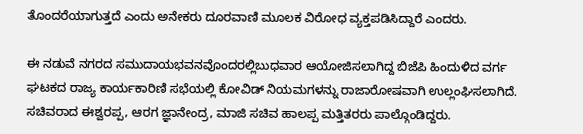ತೊಂದರೆಯಾಗುತ್ತದೆ ಎಂದು ಅನೇಕರು ದೂರವಾಣಿ ಮೂಲಕ ವಿರೋಧ ವ್ಯಕ್ತಪಡಿಸಿದ್ದಾರೆ ಎಂದರು.

ಈ ನಡುವೆ ನಗರದ ಸಮುದಾಯಭವನವೊಂದರಲ್ಲಿಬುಧವಾರ ಆಯೋಜಿಸಲಾಗಿದ್ದ ಬಿಜೆಪಿ ಹಿಂದುಳಿದ ವರ್ಗ ಘಟಕದ ರಾಜ್ಯ ಕಾರ್ಯಕಾರಿಣಿ ಸಭೆಯಲ್ಲಿ ಕೋವಿಡ್ ನಿಯಮಗಳನ್ನು ರಾಜಾರೋಷವಾಗಿ ಉಲ್ಲಂಘಿಸಲಾಗಿದೆ. ಸಚಿವರಾದ ಈಶ್ವರಪ್ಪ, ಆರಗ ಜ್ಞಾನೇಂದ್ರ, ಮಾಜಿ ಸಚಿವ ಹಾಲಪ್ಪ ಮತ್ತಿತರರು ಪಾಲ್ಗೊಂಡಿದ್ದರು.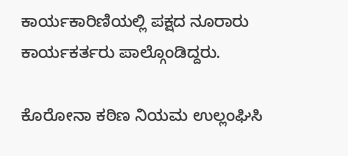ಕಾರ್ಯಕಾರಿಣಿಯಲ್ಲಿ ಪಕ್ಷದ ನೂರಾರು ಕಾರ್ಯಕರ್ತರು ಪಾಲ್ಗೊಂಡಿದ್ದರು.

ಕೊರೋನಾ ಕಠಿಣ ನಿಯಮ ಉಲ್ಲಂಘಿಸಿ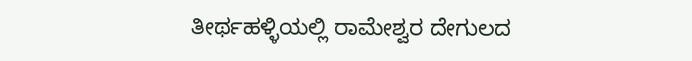ತೀರ್ಥಹಳ್ಳಿಯಲ್ಲಿ ರಾಮೇಶ್ವರ ದೇಗುಲದ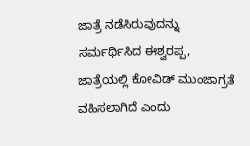ಜಾತ್ರೆ ನಡೆಸಿರುವುದನ್ನು ಸರ್ಮರ್ಥಿಸಿದ ಈಶ್ವರಪ್ಪ, ಜಾತ್ರೆಯಲ್ಲಿ ಕೋವಿಡ್ ಮುಂಜಾಗ್ರತೆ ವಹಿಸಲಾಗಿದೆ ಎಂದು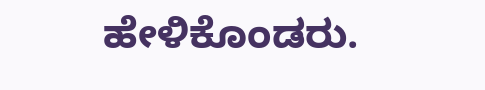ಹೇಳಿಕೊಂಡರು.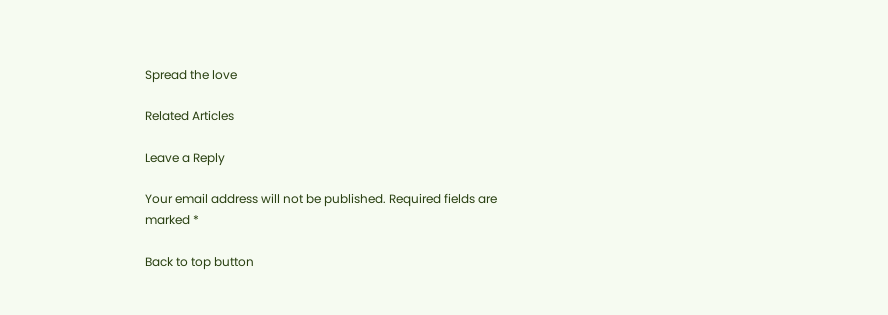Spread the love

Related Articles

Leave a Reply

Your email address will not be published. Required fields are marked *

Back to top button